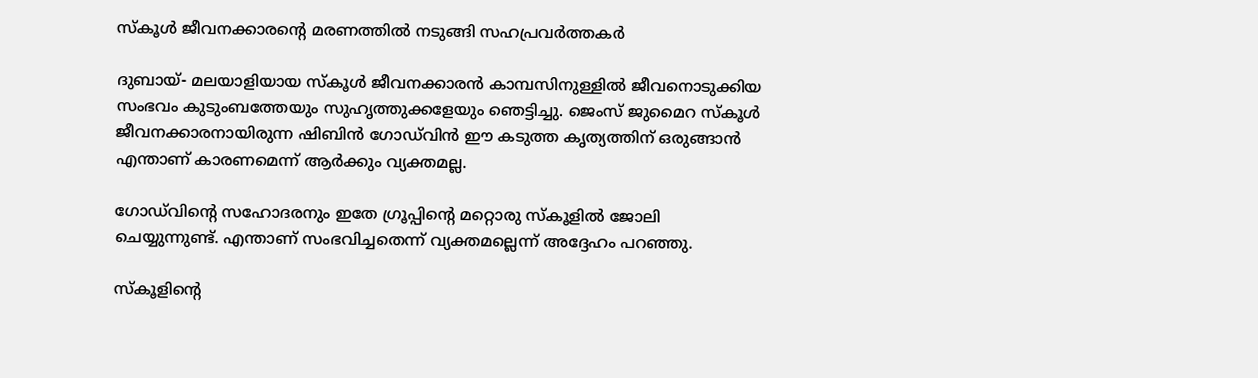സ്കൂള്‍ ജീവനക്കാരന്റെ മരണത്തില്‍ നടുങ്ങി സഹപ്രവര്‍ത്തകര്‍

ദുബായ്- മലയാളിയായ സ്കൂള്‍ ജീവനക്കാരന്‍ കാമ്പസിനുള്ളില്‍ ജീവനൊടുക്കിയ സംഭവം കുടുംബത്തേയും സുഹൃത്തുക്കളേയും ഞെട്ടിച്ചു. ജെംസ് ജുമൈറ സ്കൂള്‍ ജീവനക്കാരനായിരുന്ന ഷിബിന്‍ ഗോഡ്‌വിന്‍ ഈ കടുത്ത കൃത്യത്തിന് ഒരുങ്ങാന്‍ എന്താണ് കാരണമെന്ന് ആര്‍ക്കും വ്യക്തമല്ല.

ഗോഡ്‌വിന്റെ സഹോദരനും ഇതേ ഗ്രൂപ്പിന്റെ മറ്റൊരു സ്കൂളില്‍ ജോലി ചെയ്യുന്നുണ്ട്. എന്താണ് സംഭവിച്ചതെന്ന് വ്യക്തമല്ലെന്ന് അദ്ദേഹം പറഞ്ഞു.

സ്കൂളിന്റെ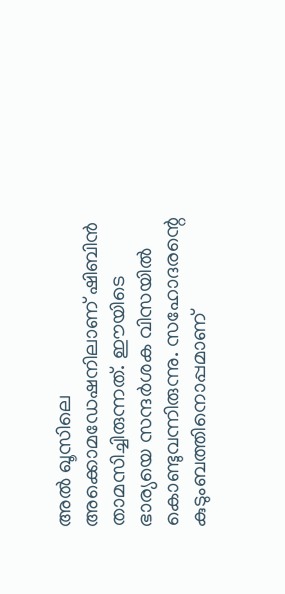അല്‍ ഖൂസിലെ അക്കൊമഡേഷനിലാണ് ഷിബിന്‍ താമസിച്ചിരുന്നത്. ഈയിടെ ഭാര്യയെ സന്ദര്‍ശക വിസയില്‍ കൊണ്ടുവന്നിരുന്നു. സഹോദരന്റെ കുടുംബത്തിനൊപ്പമാണ്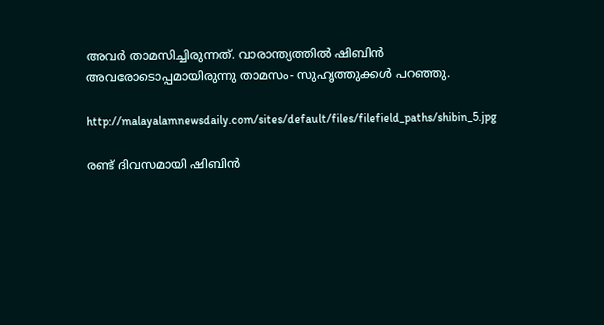അവര്‍ താമസിച്ചിരുന്നത്. വാരാന്ത്യത്തില്‍ ഷിബിന്‍ അവരോടൊപ്പമായിരുന്നു താമസം- സുഹൃത്തുക്കള്‍ പറഞ്ഞു.

http://malayalamnewsdaily.com/sites/default/files/filefield_paths/shibin_5.jpg

രണ്ട് ദിവസമായി ഷിബിന്‍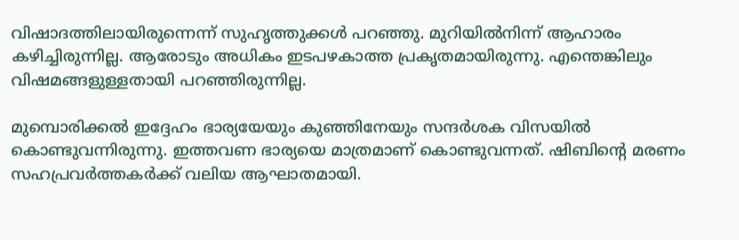വിഷാദത്തിലായിരുന്നെന്ന് സുഹൃത്തുക്കള്‍ പറഞ്ഞു. മുറിയില്‍നിന്ന് ആഹാരം കഴിച്ചിരുന്നില്ല. ആരോടും അധികം ഇടപഴകാത്ത പ്രകൃതമായിരുന്നു. എന്തെങ്കിലും വിഷമങ്ങളുള്ളതായി പറഞ്ഞിരുന്നില്ല.

മുമ്പൊരിക്കല്‍ ഇദ്ദേഹം ഭാര്യയേയും കുഞ്ഞിനേയും സന്ദര്‍ശക വിസയില്‍ കൊണ്ടുവന്നിരുന്നു. ഇത്തവണ ഭാര്യയെ മാത്രമാണ് കൊണ്ടുവന്നത്. ഷിബിന്റെ മരണം സഹപ്രവര്‍ത്തകര്‍ക്ക് വലിയ ആഘാതമായി.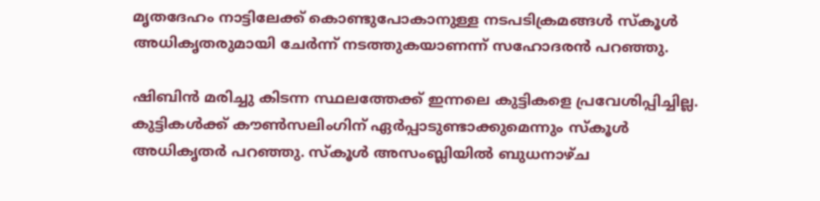മൃതദേഹം നാട്ടിലേക്ക് കൊണ്ടുപോകാനുള്ള നടപടിക്രമങ്ങള്‍ സ്കൂള്‍ അധികൃതരുമായി ചേര്‍ന്ന് നടത്തുകയാണന്ന് സഹോദരന്‍ പറഞ്ഞു.

ഷിബിന്‍ മരിച്ചു കിടന്ന സ്ഥലത്തേക്ക് ഇന്നലെ കുട്ടികളെ പ്രവേശിപ്പിച്ചില്ല. കുട്ടികള്‍ക്ക് കൗണ്‍സലിംഗിന് ഏര്‍പ്പാടുണ്ടാക്കുമെന്നും സ്കൂള്‍ അധികൃതര്‍ പറഞ്ഞു. സ്കൂള്‍ അസംബ്ലിയില്‍ ബുധനാഴ്ച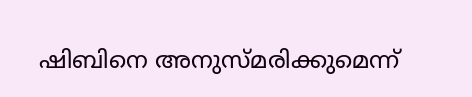ഷിബിനെ അനുസ്മരിക്കുമെന്ന്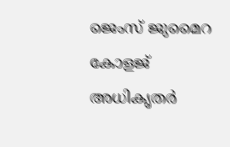ജെംസ് ജുമൈറ കോളജ് അധികൃതര്‍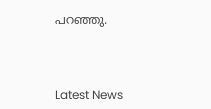പറഞ്ഞു.



Latest News